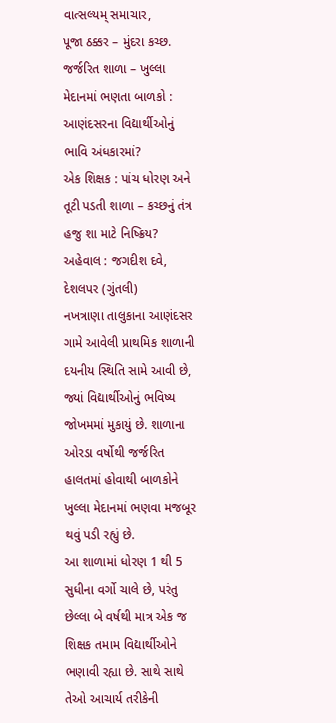વાત્સલ્યમ્ સમાચાર,
પૂજા ઠક્કર – મુંદરા કચ્છ.
જર્જરિત શાળા – ખુલ્લા મેદાનમાં ભણતા બાળકો : આણંદસરના વિદ્યાર્થીઓનું ભાવિ અંધકારમાં?
એક શિક્ષક : પાંચ ધોરણ અને તૂટી પડતી શાળા – કચ્છનું તંત્ર હજુ શા માટે નિષ્ક્રિય?
અહેવાલ : જગદીશ દવે, દેશલપર (ગુંતલી)
નખત્રાણા તાલુકાના આણંદસર ગામે આવેલી પ્રાથમિક શાળાની દયનીય સ્થિતિ સામે આવી છે, જ્યાં વિદ્યાર્થીઓનું ભવિષ્ય જોખમમાં મુકાયું છે. શાળાના ઓરડા વર્ષોથી જર્જરિત હાલતમાં હોવાથી બાળકોને ખુલ્લા મેદાનમાં ભણવા મજબૂર થવું પડી રહ્યું છે.
આ શાળામાં ધોરણ 1 થી 5 સુધીના વર્ગો ચાલે છે, પરંતુ છેલ્લા બે વર્ષથી માત્ર એક જ શિક્ષક તમામ વિદ્યાર્થીઓને ભણાવી રહ્યા છે. સાથે સાથે તેઓ આચાર્ય તરીકેની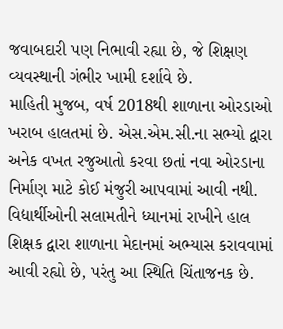જવાબદારી પણ નિભાવી રહ્યા છે, જે શિક્ષણ વ્યવસ્થાની ગંભીર ખામી દર્શાવે છે.
માહિતી મુજબ, વર્ષ 2018થી શાળાના ઓરડાઓ ખરાબ હાલતમાં છે. એસ.એમ.સી.ના સભ્યો દ્વારા અનેક વખત રજુઆતો કરવા છતાં નવા ઓરડાના નિર્માણ માટે કોઈ મંજુરી આપવામાં આવી નથી.
વિદ્યાર્થીઓની સલામતીને ધ્યાનમાં રાખીને હાલ શિક્ષક દ્વારા શાળાના મેદાનમાં અભ્યાસ કરાવવામાં આવી રહ્યો છે, પરંતુ આ સ્થિતિ ચિંતાજનક છે.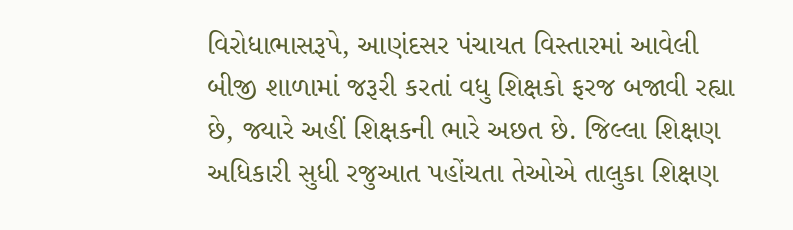વિરોધાભાસરૂપે, આણંદસર પંચાયત વિસ્તારમાં આવેલી બીજી શાળામાં જરૂરી કરતાં વધુ શિક્ષકો ફરજ બજાવી રહ્યા છે, જ્યારે અહીં શિક્ષકની ભારે અછત છે. જિલ્લા શિક્ષણ અધિકારી સુધી રજુઆત પહોંચતા તેઓએ તાલુકા શિક્ષણ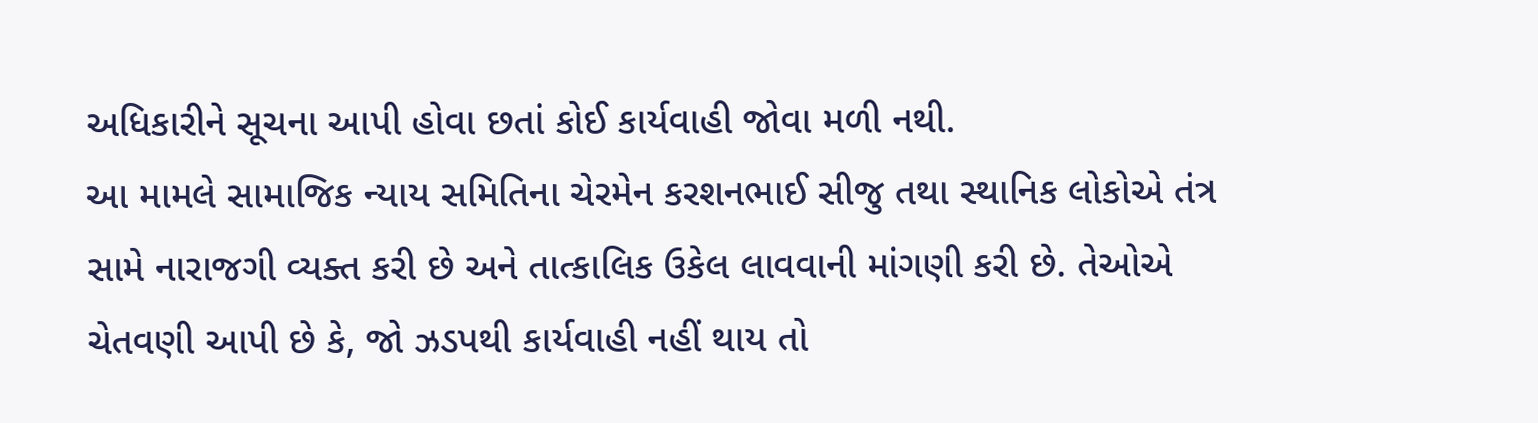અધિકારીને સૂચના આપી હોવા છતાં કોઈ કાર્યવાહી જોવા મળી નથી.
આ મામલે સામાજિક ન્યાય સમિતિના ચેરમેન કરશનભાઈ સીજુ તથા સ્થાનિક લોકોએ તંત્ર સામે નારાજગી વ્યક્ત કરી છે અને તાત્કાલિક ઉકેલ લાવવાની માંગણી કરી છે. તેઓએ ચેતવણી આપી છે કે, જો ઝડપથી કાર્યવાહી નહીં થાય તો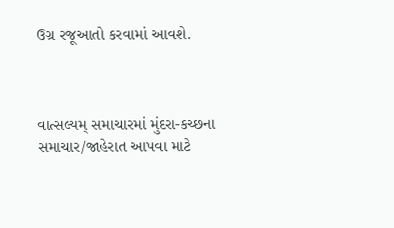ઉગ્ર રજૂઆતો કરવામાં આવશે.



વાત્સલ્યમ્ સમાચારમાં મુંદરા-કચ્છના સમાચાર/જાહેરાત આપવા માટે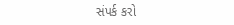સંપર્ક કરો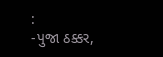:
-પુજા ઠક્કર,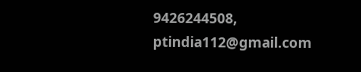9426244508,
ptindia112@gmail.com